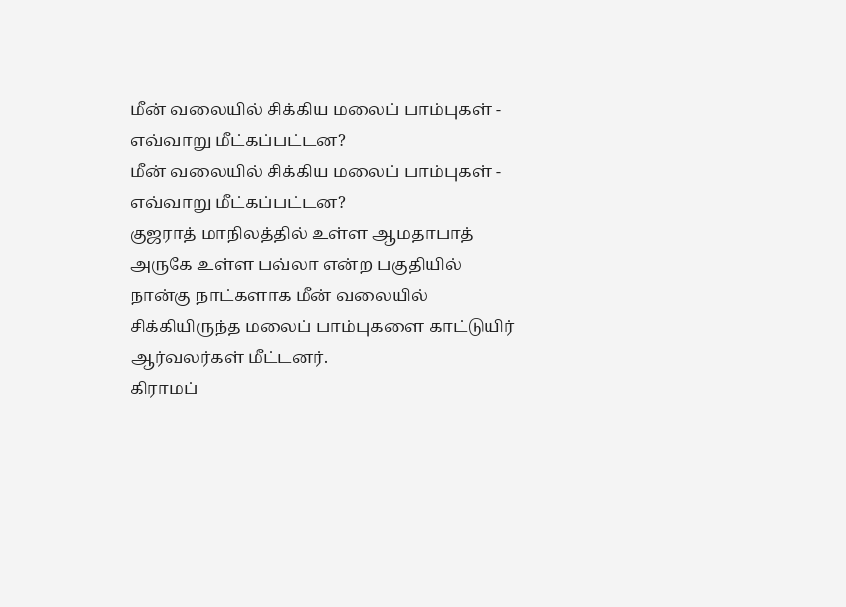மீன் வலையில் சிக்கிய மலைப் பாம்புகள் - எவ்வாறு மீட்கப்பட்டன?
மீன் வலையில் சிக்கிய மலைப் பாம்புகள் - எவ்வாறு மீட்கப்பட்டன?
குஜராத் மாநிலத்தில் உள்ள ஆமதாபாத் அருகே உள்ள பவ்லா என்ற பகுதியில் நான்கு நாட்களாக மீன் வலையில் சிக்கியிருந்த மலைப் பாம்புகளை காட்டுயிர் ஆர்வலர்கள் மீட்டனர்.
கிராமப்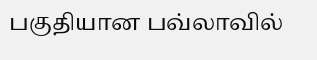பகுதியான பவ்லாவில்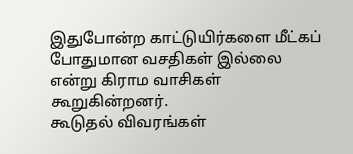இதுபோன்ற காட்டுயிர்களை மீட்கப் போதுமான வசதிகள் இல்லை என்று கிராம வாசிகள் கூறுகின்றனர்.
கூடுதல் விவரங்கள்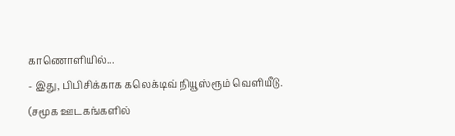காணொளியில்...
- இது, பிபிசிக்காக கலெக்டிவ் நியூஸ்ரூம் வெளியீடு.
(சமூக ஊடகங்களில்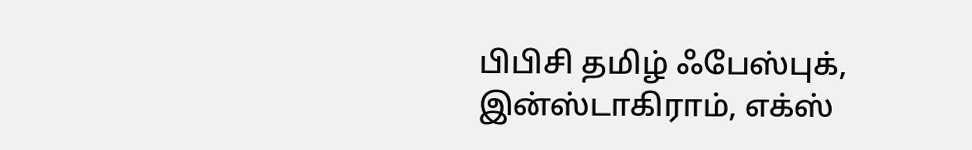பிபிசி தமிழ் ஃபேஸ்புக், இன்ஸ்டாகிராம், எக்ஸ்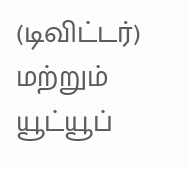(டிவிட்டர்) மற்றும் யூட்யூப்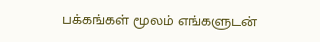பக்கங்கள் மூலம் எங்களுடன்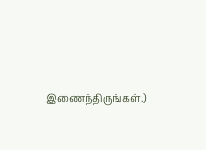இணைந்திருங்கள்.)